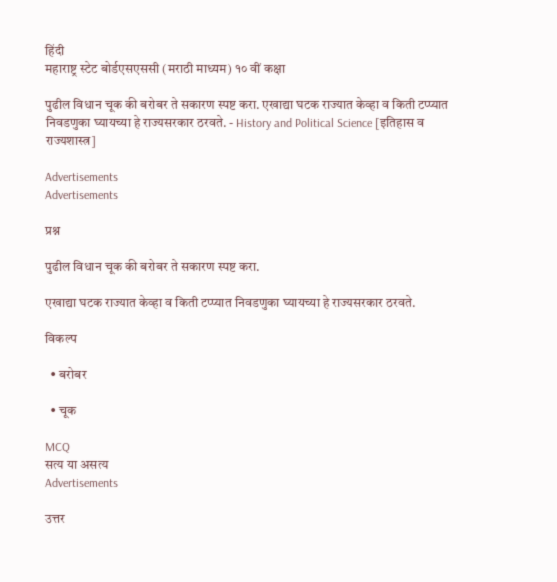हिंदी
महाराष्ट्र स्टेट बोर्डएसएससी (मराठी माध्यम) १० वीं कक्षा

पुढील विधान चूक की बरोबर ते सकारण स्पष्ट करा. एखाद्या घटक राज्यात केव्हा व किती टप्प्यात निवडणुका घ्यायच्या हे राज्यसरकार ठरवते. - History and Political Science [इतिहास व राज्यशास्त्र]

Advertisements
Advertisements

प्रश्न

पुढील विधान चूक की बरोबर ते सकारण स्पष्ट करा.

एखाद्या घटक राज्यात केव्हा व किती टप्प्यात निवडणुका घ्यायच्या हे राज्यसरकार ठरवते.

विकल्प

  • बरोबर

  • चूक

MCQ
सत्य या असत्य
Advertisements

उत्तर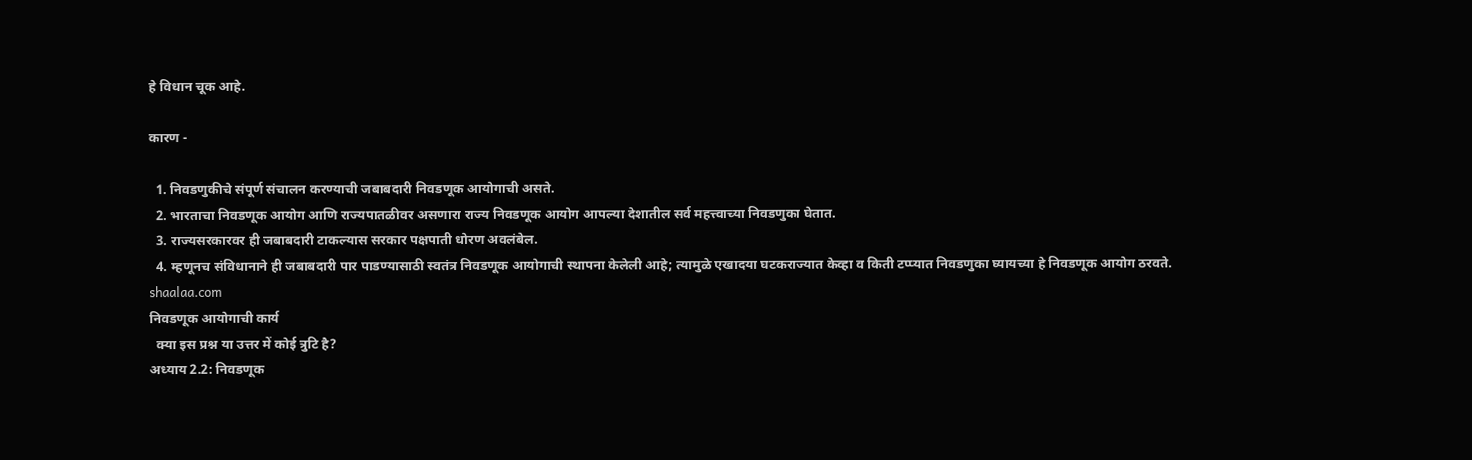हे विधान चूक आहे.

कारण -

  1. निवडणुकीचे संपूर्ण संचालन करण्याची जबाबदारी निवडणूक आयोगाची असते.
  2. भारताचा निवडणूक आयोग आणि राज्यपातळीवर असणारा राज्य निवडणूक आयोग आपल्या देशातील सर्व महत्त्वाच्या निवडणुका घेतात.
  3. राज्यसरकारवर ही जबाबदारी टाकल्यास सरकार पक्षपाती धोरण अवलंबेल.
  4. म्हणूनच संविधानाने ही जबाबदारी पार पाडण्यासाठी स्वतंत्र निवडणूक आयोगाची स्थापना केलेली आहे; त्यामुळे एखादया घटकराज्यात केव्हा व किती टप्प्यात निवडणुका घ्यायच्या हे निवडणूक आयोग ठरवते.
shaalaa.com
निवडणूक आयोगाची कार्य
  क्या इस प्रश्न या उत्तर में कोई त्रुटि है?
अध्याय 2.2: निवडणूक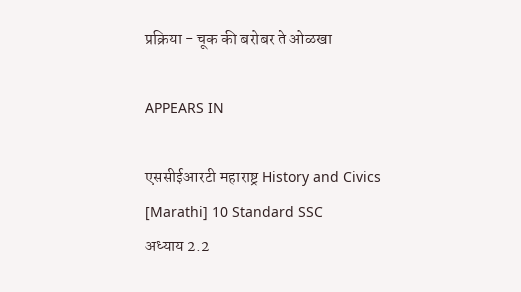प्रक्रिया - चूक की बरोबर ते ओळखा

APPEARS IN

एससीईआरटी महाराष्ट्र History and Civics [Marathi] 10 Standard SSC
अध्याय 2.2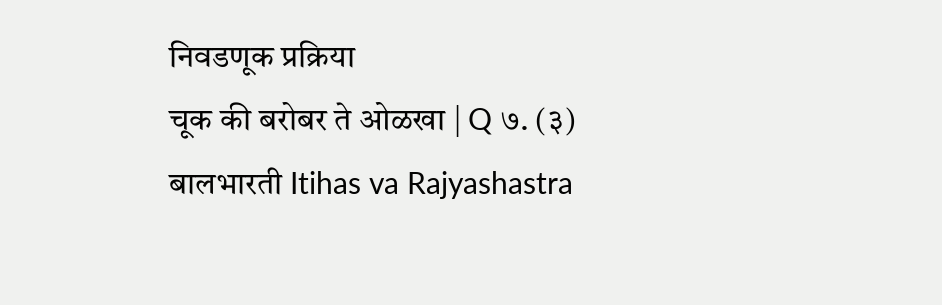निवडणूक प्रक्रिया
चूक की बरोबर ते ओळखा | Q ७. (३)
बालभारती Itihas va Rajyashastra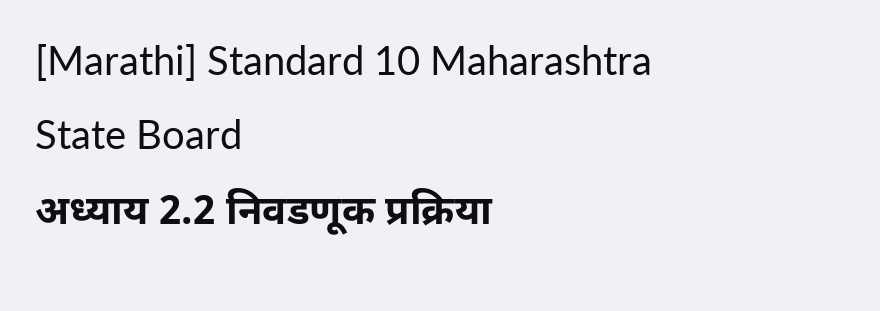[Marathi] Standard 10 Maharashtra State Board
अध्याय 2.2 निवडणूक प्रक्रिया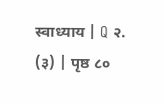स्वाध्याय | Q २. (३) | पृष्ठ ८०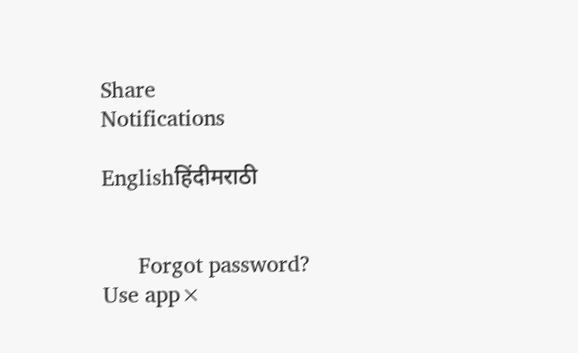Share
Notifications

Englishहिंदीमराठी


      Forgot password?
Use app×